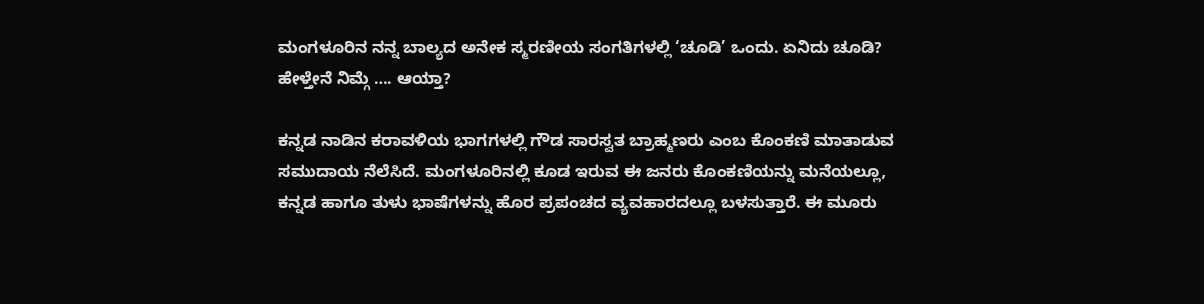ಮಂಗಳೂರಿನ ನನ್ನ ಬಾಲ್ಯದ ಅನೇಕ ಸ್ಮರಣೀಯ ಸಂಗತಿಗಳಲ್ಲಿ ‘ಚೂಡಿ’ ಒಂದು. ಏನಿದು ಚೂಡಿ? ಹೇಳ್ತೇನೆ ನಿಮ್ಗೆ …. ಆಯ್ತಾ?

ಕನ್ನಡ ನಾಡಿನ ಕರಾವಳಿಯ ಭಾಗಗಳಲ್ಲಿ ಗೌಡ ಸಾರಸ್ವತ ಬ್ರಾಹ್ಮಣರು ಎಂಬ ಕೊಂಕಣಿ ಮಾತಾಡುವ ಸಮುದಾಯ ನೆಲೆಸಿದೆ. ಮಂಗಳೂರಿನಲ್ಲಿ ಕೂಡ ಇರುವ ಈ ಜನರು ಕೊಂಕಣಿಯನ್ನು ಮನೆಯಲ್ಲೂ, ಕನ್ನಡ ಹಾಗೂ ತುಳು ಭಾಷೆಗಳನ್ನು ಹೊರ ಪ್ರಪಂಚದ ವ್ಯವಹಾರದಲ್ಲೂ ಬಳಸುತ್ತಾರೆ. ಈ ಮೂರು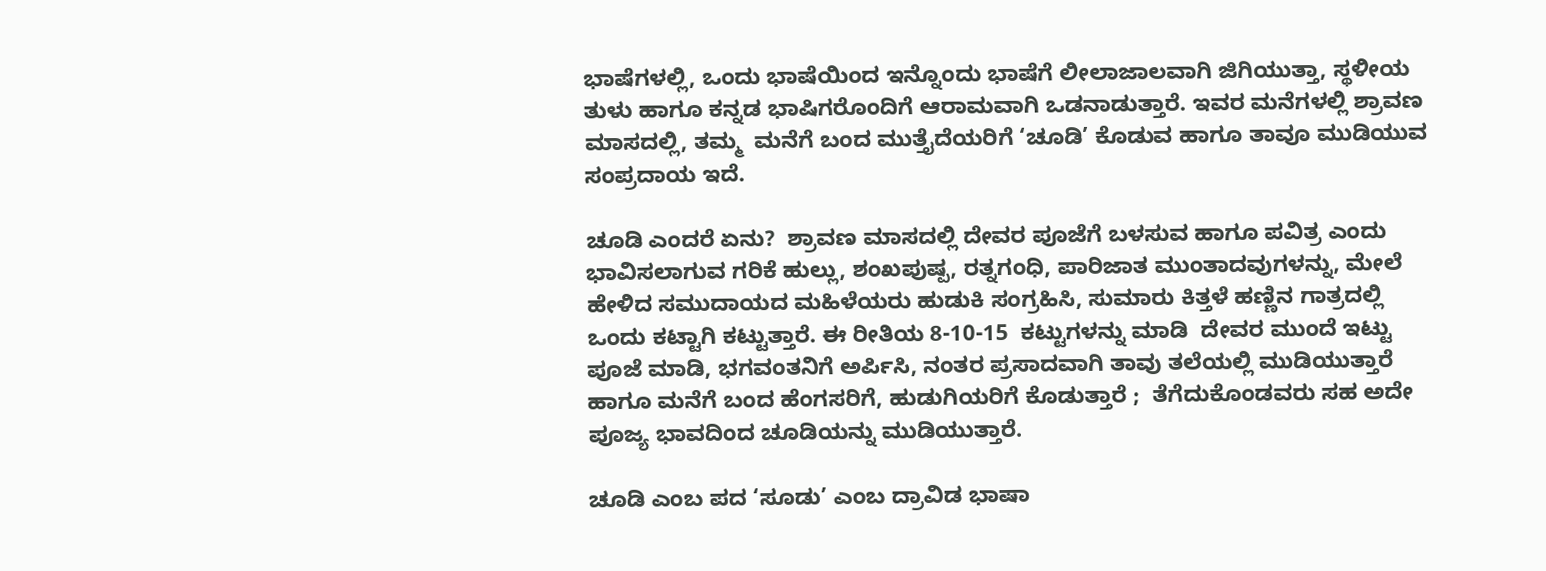ಭಾಷೆಗಳಲ್ಲಿ, ಒಂದು ಭಾಷೆಯಿಂದ ಇನ್ನೊಂದು ಭಾಷೆಗೆ ಲೀಲಾಜಾಲವಾಗಿ ಜಿಗಿಯುತ್ತಾ, ಸ್ಥಳೀಯ ತುಳು ಹಾಗೂ ಕನ್ನಡ ಭಾಷಿಗರೊಂದಿಗೆ ಆರಾಮವಾಗಿ ಒಡನಾಡುತ್ತಾರೆ‌. ಇವರ ಮನೆಗಳಲ್ಲಿ ಶ್ರಾವಣ ಮಾಸದಲ್ಲಿ, ತಮ್ಮ  ಮನೆಗೆ ಬಂದ ಮುತ್ತೈದೆಯರಿಗೆ ‘ಚೂಡಿ’ ಕೊಡುವ ಹಾಗೂ ತಾವೂ ಮುಡಿಯುವ ಸಂಪ್ರದಾಯ ಇದೆ.

ಚೂಡಿ ಎಂದರೆ ಏನು?  ಶ್ರಾವಣ ಮಾಸದಲ್ಲಿ ದೇವರ ಪೂಜೆಗೆ ಬಳಸುವ ಹಾಗೂ ಪವಿತ್ರ ಎಂದು ಭಾವಿಸಲಾಗುವ ಗರಿಕೆ ಹುಲ್ಲು, ಶಂಖಪುಷ್ಪ, ರತ್ನಗಂಧಿ, ಪಾರಿಜಾತ ಮುಂತಾದವುಗಳನ್ನು, ಮೇಲೆ ಹೇಳಿದ ಸಮುದಾಯದ ಮಹಿಳೆಯರು ಹುಡುಕಿ ಸಂಗ್ರಹಿಸಿ, ಸುಮಾರು ಕಿತ್ತಳೆ ಹಣ್ಣಿನ ಗಾತ್ರದಲ್ಲಿ ಒಂದು ಕಟ್ಟಾಗಿ ಕಟ್ಟುತ್ತಾರೆ. ಈ ರೀತಿಯ 8-10-15  ಕಟ್ಟುಗಳನ್ನು ಮಾಡಿ  ‌ದೇವರ ಮುಂದೆ ಇಟ್ಟು ಪೂಜೆ ಮಾಡಿ, ಭಗವಂತನಿಗೆ ಅರ್ಪಿಸಿ, ನಂತರ ಪ್ರಸಾದವಾಗಿ ತಾವು ತಲೆಯಲ್ಲಿ ಮುಡಿಯುತ್ತಾರೆ ಹಾಗೂ ಮನೆಗೆ ಬಂದ ಹೆಂಗಸರಿಗೆ, ಹುಡುಗಿಯರಿಗೆ ಕೊಡುತ್ತಾರೆ ;  ತೆಗೆದುಕೊಂಡವರು ಸಹ ಅದೇ ಪೂಜ್ಯ ಭಾವದಿಂದ ಚೂಡಿಯನ್ನು ಮುಡಿಯುತ್ತಾರೆ.

ಚೂಡಿ ಎಂಬ ಪದ ‘ಸೂಡು’ ಎಂಬ ದ್ರಾವಿಡ ಭಾಷಾ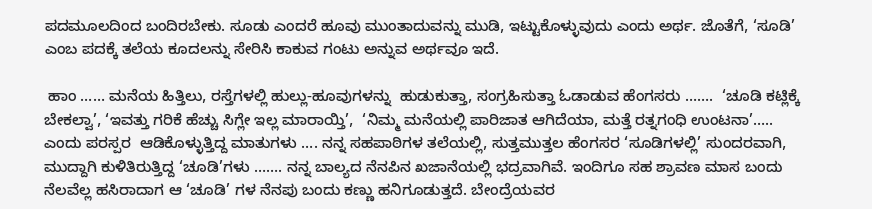ಪದಮೂಲದಿಂದ ಬಂದಿರಬೇಕು. ಸೂಡು ಎಂದರೆ ಹೂವು ಮುಂತಾದುವನ್ನು ಮುಡಿ, ಇಟ್ಟುಕೊಳ್ಳುವುದು ಎಂದು ಅರ್ಥ. ಜೊತೆಗೆ, ‘ಸೂಡಿ’ ಎಂಬ ಪದಕ್ಕೆ ತಲೆಯ ಕೂದಲನ್ನು ಸೇರಿಸಿ ಕಾಕುವ ಗಂಟು ಅನ್ನುವ ಅರ್ಥವೂ ಇದೆ.

 ಹಾಂ …… ಮನೆಯ ಹಿತ್ತಿಲು, ರಸ್ತೆಗಳಲ್ಲಿ ಹುಲ್ಲು-ಹೂವುಗಳನ್ನು  ಹುಡುಕುತ್ತಾ, ಸಂಗ್ರಹಿಸುತ್ತಾ ಓಡಾಡುವ ಹೆಂಗಸರು …….  ‘ಚೂಡಿ ಕಟ್ಲಿಕ್ಕೆ ಬೇಕಲ್ವಾ’, ‘ಇವತ್ತು ಗರಿಕೆ ಹೆಚ್ಚು ಸಿಗ್ಲೇ ಇಲ್ಲ ಮಾರಾಯ್ತಿ’,  ‘ನಿಮ್ಮ‌ ಮನೆಯಲ್ಲಿ ಪಾರಿಜಾತ ಆಗಿದೆಯಾ, ಮತ್ತೆ ರತ್ನಗಂಧಿ ಉಂಟನಾ’….. ಎಂದು ಪರಸ್ಪರ  ಆಡಿಕೊಳ್ಳುತ್ತಿದ್ದ ಮಾತುಗಳು …. ನನ್ನ ಸಹಪಾಠಿಗಳ ತಲೆಯಲ್ಲಿ, ಸುತ್ತಮುತ್ತಲ ಹೆಂಗಸರ ‘ಸೂಡಿಗಳಲ್ಲಿ’ ಸುಂದರವಾಗಿ, ಮುದ್ದಾಗಿ ಕುಳಿತಿರುತ್ತಿದ್ದ ‘ಚೂಡಿ’ಗಳು ……. ನನ್ನ ಬಾಲ್ಯದ ನೆನಪಿನ ಖಜಾನೆಯಲ್ಲಿ ಭದ್ರವಾಗಿವೆ. ಇಂದಿಗೂ ಸಹ ಶ್ರಾವಣ ಮಾಸ ಬಂದು ನೆಲವೆಲ್ಲ ಹಸಿರಾದಾಗ ಆ ‘ಚೂಡಿ’ ಗಳ ನೆನಪು ಬಂದು ಕಣ್ಣು ಹನಿಗೂಡುತ್ತದೆ. ಬೇಂದ್ರೆಯವರ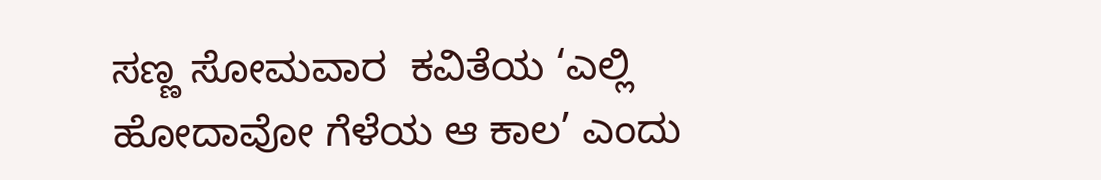ಸಣ್ಣ ಸೋಮವಾರ  ಕವಿತೆಯ ‘ಎಲ್ಲಿ ಹೋದಾವೋ ಗೆಳೆಯ ಆ ಕಾಲ’ ಎಂದು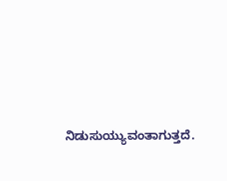ನಿಡುಸುಯ್ಯುವಂತಾಗುತ್ತದೆ.